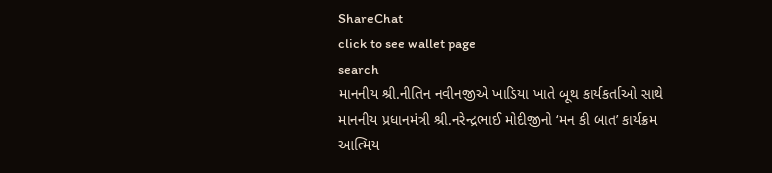ShareChat
click to see wallet page
search
માનનીય શ્રી.નીતિન નવીનજીએ ખાડિયા ખાતે બૂથ કાર્યકર્તાઓ સાથે માનનીય પ્રધાનમંત્રી શ્રી.નરેન્દ્રભાઈ મોદીજીનો ‘મન કી બાત’ કાર્યક્રમ આત્મિય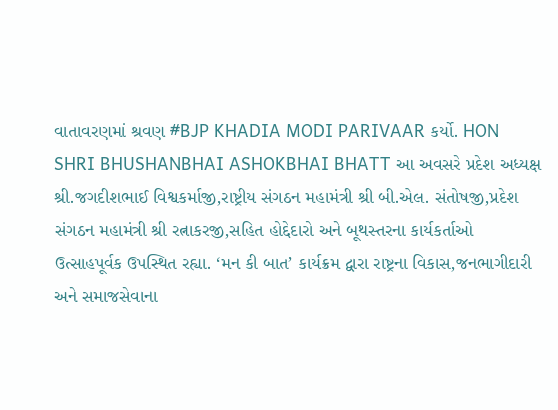વાતાવરણમાં શ્રવણ #BJP KHADIA MODI PARIVAAR કર્યો. HON SHRI BHUSHANBHAI ASHOKBHAI BHATT આ અવસરે પ્રદેશ અધ્યક્ષ શ્રી.જગદીશભાઈ વિશ્વકર્માજી,રાષ્ટ્રીય સંગઠન મહામંત્રી શ્રી બી.એલ. સંતોષજી,પ્રદેશ સંગઠન મહામંત્રી શ્રી રત્નાકરજી,સહિત હોદ્દેદારો અને બૂથસ્તરના કાર્યકર્તાઓ ઉત્સાહપૂર્વક ઉપસ્થિત રહ્યા. ‘મન કી બાત’ કાર્યક્રમ દ્વારા રાષ્ટ્રના વિકાસ,જનભાગીદારી અને સમાજસેવાના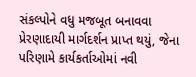સંકલ્પોને વધુ મજબૂત બનાવવા પ્રેરણાદાયી માર્ગદર્શન પ્રાપ્ત થયું, જેના પરિણામે કાર્યકર્તાઓમાં નવી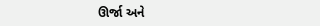ઊર્જા અને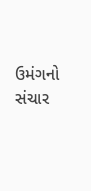ઉમંગનો સંચાર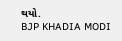થયો.
BJP KHADIA MODI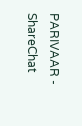PARIVAAR - ShareChat